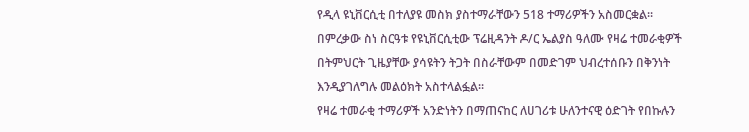የዲላ ዩኒቨርሲቲ በተለያዩ መስክ ያስተማራቸውን 518 ተማሪዎችን አስመርቋል፡፡
በምረቃው ስነ ስርዓቱ የዩኒቨርሲቲው ፕሬዚዳንት ዶ/ር ኤልያስ ዓለሙ የዛሬ ተመራቂዎች በትምህርት ጊዜያቸው ያሳዩትን ትጋት በስራቸውም በመድገም ህብረተሰቡን በቅንነት እንዲያገለግሉ መልዕክት አስተላልፏል፡፡
የዛሬ ተመራቂ ተማሪዎች አንድነትን በማጠናከር ለሀገሪቱ ሁለንተናዊ ዕድገት የበኩሉን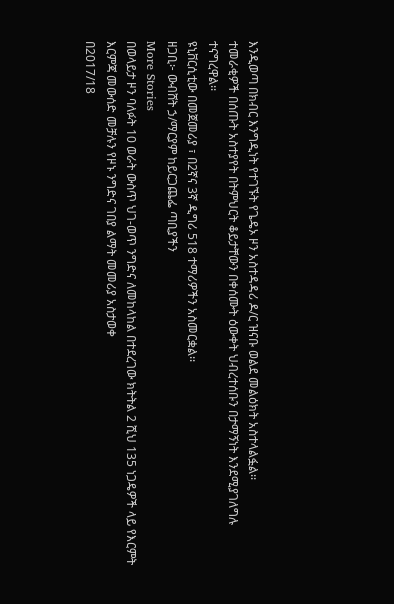እንዲወጣ በክብር እንግዲነት የተገኙት የጌዴኦ ዞን አስተዳዳሪ ዶ/ር ዝናቡ ወልደ መልዕክት አስተላልፏል፡፡
ተመራቂዎች በሰጡት አስተያየት በትምህርት ቆይታቸውን በቀሰሙት ዕውቀት ህብረተሰቡን በታማኝነት እንደሚያገለግሉ ተናግረዋል፡፡
ዩኒቨርሲቲው በመጀመሪያ ፣ በ2ኛና 3ኛ ዲግሪ 518 ተማሪዎችን አስመርቋል፡፡
ዘጋቢ፦ ውብሸት ኃ/ማርያም ከይርጋጨፌ ጣቢያችን
More Stories
በወላይታ ዞን ባለፉት 10 ወራት ውስጥ ህገ-ወጥ ንግድና ለመከላከል በተደረገው ክትትል 2 ሺህ 135 ነጋዴዎች ላይ የእርምት እርምጃ መውሰድ መቻሉን የዞኑ ንግድና ገበያ ልማት መመሪያ አስታወቀ
በ2017/18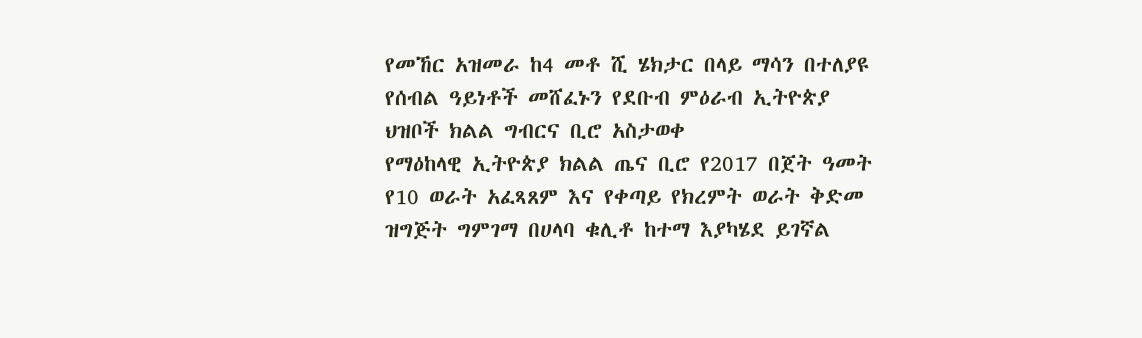የመኸር አዝመራ ከ4 መቶ ሺ ሄክታር በላይ ማሳን በተለያዩ የሰብል ዓይነቶች መሸፈኑን የደቡብ ምዕራብ ኢትዮጵያ ህዝቦች ክልል ግብርና ቢሮ አስታወቀ
የማዕከላዊ ኢትዮጵያ ክልል ጤና ቢሮ የ2017 በጀት ዓመት የ10 ወራት አፈጻጸም እና የቀጣይ የክረምት ወራት ቅድመ ዝግጅት ግምገማ በሀላባ ቁሊቶ ከተማ እያካሄደ ይገኛል